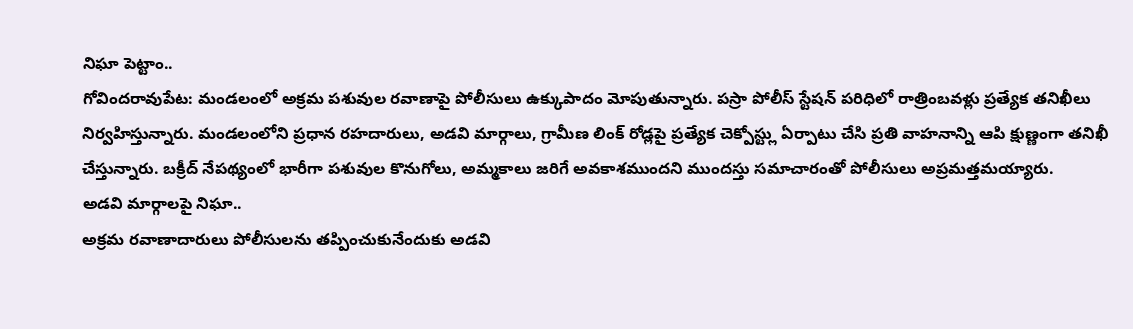నిఘా పెట్టాం..
గోవిందరావుపేట: మండలంలో అక్రమ పశువుల రవాణాపై పోలీసులు ఉక్కుపాదం మోపుతున్నారు. పస్రా పోలీస్ స్టేషన్ పరిధిలో రాత్రింబవళ్లు ప్రత్యేక తనిఖీలు నిర్వహిస్తున్నారు. మండలంలోని ప్రధాన రహదారులు, అడవి మార్గాలు, గ్రామీణ లింక్ రోడ్లపై ప్రత్యేక చెక్పోస్ట్లు ఏర్పాటు చేసి ప్రతి వాహనాన్ని ఆపి క్షుణ్ణంగా తనిఖీ చేస్తున్నారు. బక్రీద్ నేపథ్యంలో భారీగా పశువుల కొనుగోలు, అమ్మకాలు జరిగే అవకాశముందని ముందస్తు సమాచారంతో పోలీసులు అప్రమత్తమయ్యారు.
అడవి మార్గాలపై నిఘా..
అక్రమ రవాణాదారులు పోలీసులను తప్పించుకునేందుకు అడవి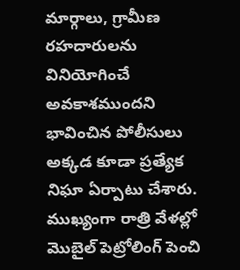మార్గాలు, గ్రామీణ రహదారులను వినియోగించే అవకాశముందని భావించిన పోలీసులు అక్కడ కూడా ప్రత్యేక నిఘా ఏర్పాటు చేశారు. ముఖ్యంగా రాత్రి వేళల్లో మొబైల్ పెట్రోలింగ్ పెంచి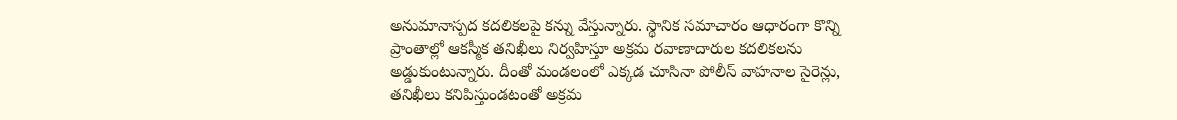అనుమానాస్పద కదలికలపై కన్ను వేస్తున్నారు. స్థానిక సమాచారం ఆధారంగా కొన్ని ప్రాంతాల్లో ఆకస్మీక తనిఖీలు నిర్వహిస్తూ అక్రమ రవాణాదారుల కదలికలను అడ్డుకుంటున్నారు. దీంతో మండలంలో ఎక్కడ చూసినా పోలీస్ వాహనాల సైరెన్లు, తనిఖీలు కనిపిస్తుండటంతో అక్రమ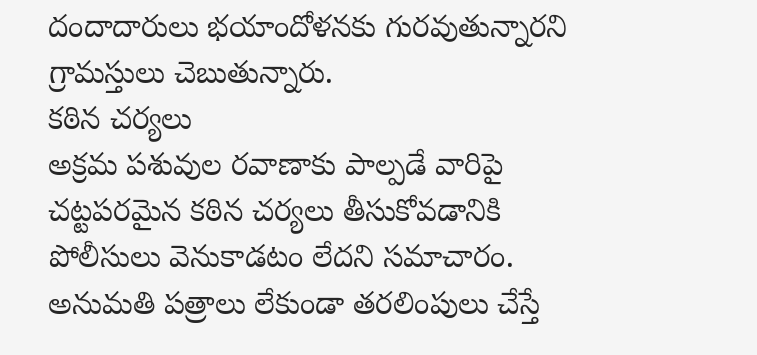దందాదారులు భయాందోళనకు గురవుతున్నారని గ్రామస్తులు చెబుతున్నారు.
కఠిన చర్యలు
అక్రమ పశువుల రవాణాకు పాల్పడే వారిపై చట్టపరమైన కఠిన చర్యలు తీసుకోవడానికి పోలీసులు వెనుకాడటం లేదని సమాచారం. అనుమతి పత్రాలు లేకుండా తరలింపులు చేస్తే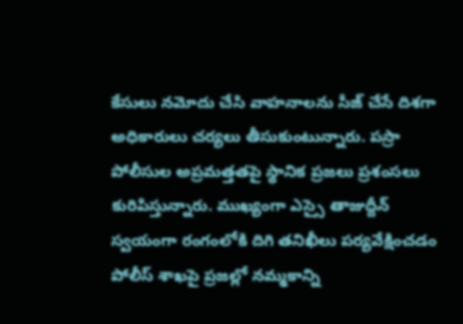కేసులు నమోదు చేసి వాహనాలను సీజ్ చేసే దిశగా అధికారులు చర్యలు తీసుకుంటున్నారు. పస్రా పోలీసుల అప్రమత్తతపై స్థానిక ప్రజలు ప్రశంసలు కురిపిస్తున్నారు. ముఖ్యంగా ఎస్సై తాజుద్దీన్ స్వయంగా రంగంలోకి దిగి తనిఖీలు పర్యవేక్షించడం పోలీస్ శాఖపై ప్రజల్లో నమ్మకాన్ని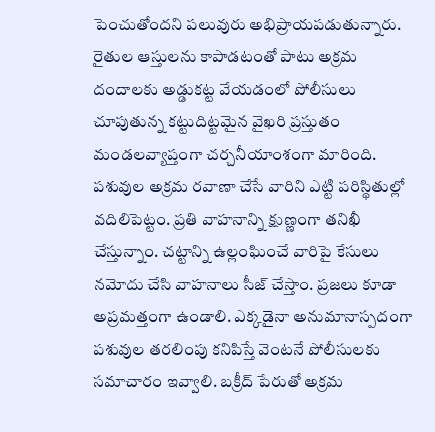పెంచుతోందని పలువురు అభిప్రాయపడుతున్నారు. రైతుల ఆస్తులను కాపాడటంతో పాటు అక్రమ దందాలకు అడ్డుకట్ట వేయడంలో పోలీసులు చూపుతున్న కట్టుదిట్టమైన వైఖరి ప్రస్తుతం మండలవ్యాప్తంగా చర్చనీయాంశంగా మారింది.
పశువుల అక్రమ రవాణా చేసే వారిని ఎట్టి పరిస్థితుల్లో వదిలిపెట్టం. ప్రతి వాహనాన్ని క్షుణ్ణంగా తనిఖీ చేస్తున్నాం. చట్టాన్ని ఉల్లంఘించే వారిపై కేసులు నమోదు చేసి వాహనాలు సీజ్ చేస్తాం. ప్రజలు కూడా అప్రమత్తంగా ఉండాలి. ఎక్కడైనా అనుమానాస్పదంగా పశువుల తరలింపు కనిపిస్తే వెంటనే పోలీసులకు సమాచారం ఇవ్వాలి. బక్రీద్ పేరుతో అక్రమ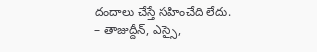దందాలు చేస్తే సహించేది లేదు.
– తాజుద్దీన్, ఎస్సై,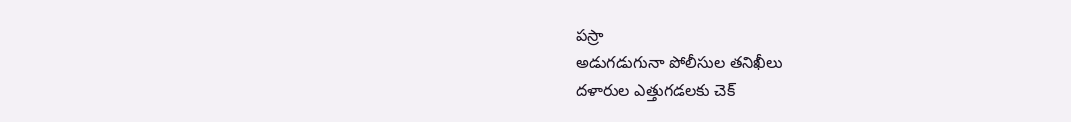పస్రా
అడుగడుగునా పోలీసుల తనిఖీలు
దళారుల ఎత్తుగడలకు చెక్